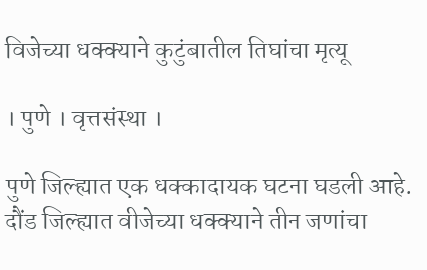विजेच्या धक्क्याने कुटुंबातील तिघांचा मृत्यू

। पुणे । वृत्तसंस्था ।

पुणे जिल्ह्यात एक धक्कादायक घटना घडली आहे. दौंड जिल्ह्यात वीजेच्या धक्क्याने तीन जणांचा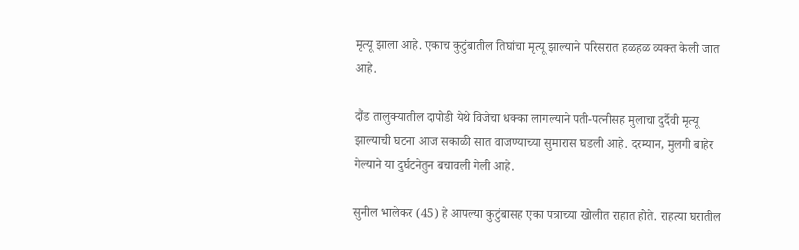मृत्यू झाला आहे. एकाच कुटुंबातील तिघांचा मृत्यू झाल्याने परिसरात हळहळ व्यक्त केली जात आहे.

दौंड तालुक्यातील दापोडी येथे विजेचा धक्का लागल्याने पती-पत्नीसह मुलाचा दुर्दैवी मृत्यू झाल्याची घटना आज सकाळी सात वाजण्याच्या सुमारास घडली आहे. दरम्यान, मुलगी बाहेर गेल्याने या दुर्घटनेतुन बचावली गेली आहे.

सुनील भालेकर (45) हे आपल्या कुटुंबासह एका पत्राच्या खोलीत राहात होते. राहत्या घरातील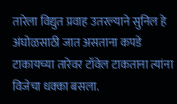तारेला विद्युत प्रवाह उतरल्याने सुनिल हे अंघोळसाठी जात असताना कपडे टाकायच्या तारेवर टॉवेल टाकताना त्यांना विजेचा धक्का बसला.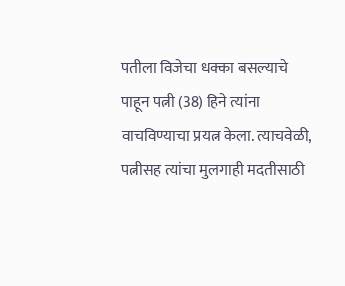पतीला विजेचा धक्का बसल्याचे पाहून पत्नी (38) हिने त्यांना वाचविण्याचा प्रयत्न केला. त्याचवेळी, पत्नीसह त्यांचा मुलगाही मदतीसाठी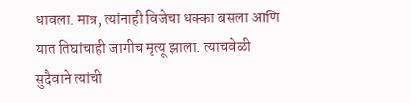धावला. मात्र, त्यांनाही विजेचा धक्का बसला आणि यात तिघांचाही जागीच मृत्यू झाला. त्याचवेळी सुदैवाने त्यांची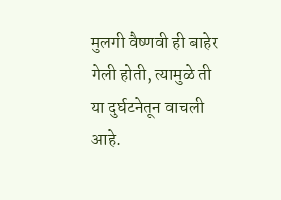मुलगी वैष्णवी ही बाहेर गेली होती, त्यामुळे ती या दुर्घटनेतून वाचली आहे.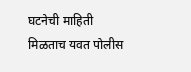घटनेची माहिती मिळताच यवत पोलीस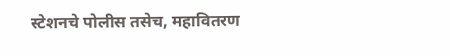स्टेशनचे पोलीस तसेच, महावितरण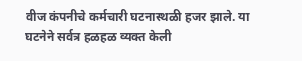वीज कंपनीचे कर्मचारी घटनास्थळी हजर झाले. या घटनेने सर्वत्र हळहळ व्यक्त केली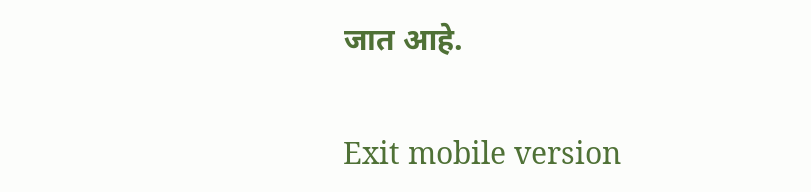जात आहे.

Exit mobile version